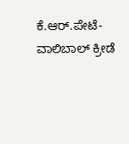ಕೆ.ಆರ್.ಪೇಟೆ- ವಾಲಿಬಾಲ್ ಕ್ರೀಡೆ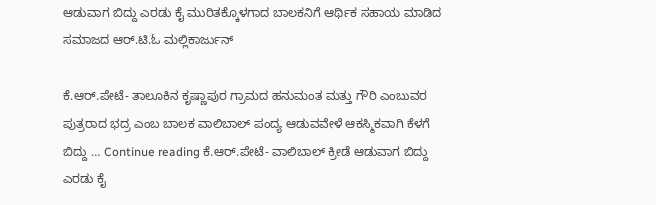ಆಡುವಾಗ ಬಿದ್ದು ಎರಡು ಕೈ ಮುರಿತಕ್ಕೊಳಗಾದ ಬಾಲಕನಿಗೆ ಆರ್ಥಿಕ ಸಹಾಯ ಮಾಡಿದ ಸಮಾಜದ ಆರ್.ಟಿ.ಓ ಮಲ್ಲಿಕಾರ್ಜುನ್

ಕೆ.ಆರ್.ಪೇಟೆ- ತಾಲೂಕಿನ ಕೃಷ್ಣಾಪುರ ಗ್ರಾಮದ ಹನುಮಂತ ಮತ್ತು ಗೌರಿ ಎಂಬುವರ ಪುತ್ರರಾದ ಭದ್ರ ಎಂಬ ಬಾಲಕ ವಾಲಿಬಾಲ್ ಪಂದ್ಯ ಆಡುವವೇಳೆ ಆಕಸ್ಮಿಕವಾಗಿ ಕೆಳಗೆ ಬಿದ್ದು … Continue reading ಕೆ.ಆರ್.ಪೇಟೆ- ವಾಲಿಬಾಲ್ ಕ್ರೀಡೆ ಆಡುವಾಗ ಬಿದ್ದು ಎರಡು ಕೈ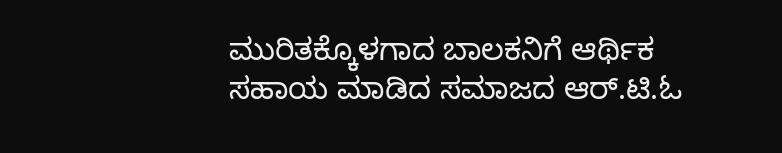ಮುರಿತಕ್ಕೊಳಗಾದ ಬಾಲಕನಿಗೆ ಆರ್ಥಿಕ ಸಹಾಯ ಮಾಡಿದ ಸಮಾಜದ ಆರ್.ಟಿ.ಓ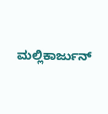ಮಲ್ಲಿಕಾರ್ಜುನ್